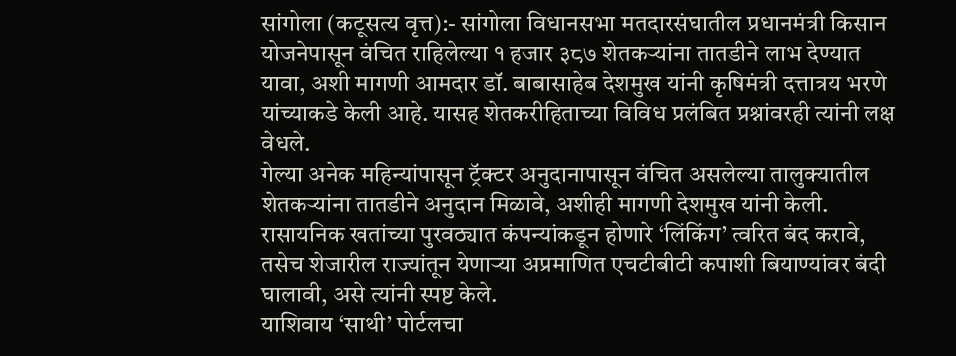सांगोला (कटूसत्य वृत्त):- सांगोला विधानसभा मतदारसंघातील प्रधानमंत्री किसान योजनेपासून वंचित राहिलेल्या १ हजार ३८७ शेतकऱ्यांना तातडीने लाभ देण्यात यावा, अशी मागणी आमदार डॉ. बाबासाहेब देशमुख यांनी कृषिमंत्री दत्तात्रय भरणे यांच्याकडे केली आहे. यासह शेतकरीहिताच्या विविध प्रलंबित प्रश्नांवरही त्यांनी लक्ष वेधले.
गेल्या अनेक महिन्यांपासून ट्रॅक्टर अनुदानापासून वंचित असलेल्या तालुक्यातील शेतकऱ्यांना तातडीने अनुदान मिळावे, अशीही मागणी देशमुख यांनी केली. रासायनिक खतांच्या पुरवठ्यात कंपन्यांकडून होणारे ‘लिंकिंग’ त्वरित बंद करावे, तसेच शेजारील राज्यांतून येणाऱ्या अप्रमाणित एचटीबीटी कपाशी बियाण्यांवर बंदी घालावी, असे त्यांनी स्पष्ट केले.
याशिवाय ‘साथी’ पोर्टलचा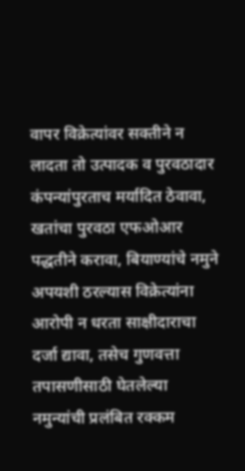वापर विक्रेत्यांवर सक्तीने न लादता तो उत्पादक व पुरवठादार कंपन्यांपुरताच मर्यादित ठेवावा, खतांचा पुरवठा एफओआर पद्धतीने करावा, बियाण्यांचे नमुने अपयशी ठरल्यास विक्रेत्यांना आरोपी न धरता साक्षीदाराचा दर्जा द्यावा, तसेच गुणवत्ता तपासणीसाठी घेतलेल्या नमुन्यांची प्रलंबित रक्कम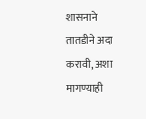शासनाने तातडीने अदा करावी, अशा मागण्याही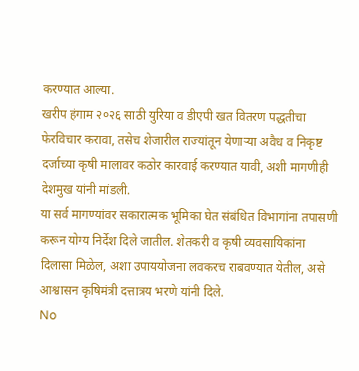करण्यात आल्या.
खरीप हंगाम २०२६ साठी युरिया व डीएपी खत वितरण पद्धतीचा फेरविचार करावा, तसेच शेजारील राज्यांतून येणाऱ्या अवैध व निकृष्ट दर्जाच्या कृषी मालावर कठोर कारवाई करण्यात यावी, अशी मागणीही देशमुख यांनी मांडली.
या सर्व मागण्यांवर सकारात्मक भूमिका घेत संबंधित विभागांना तपासणी करून योग्य निर्देश दिले जातील. शेतकरी व कृषी व्यवसायिकांना दिलासा मिळेल, अशा उपाययोजना लवकरच राबवण्यात येतील, असे आश्वासन कृषिमंत्री दत्तात्रय भरणे यांनी दिले.
No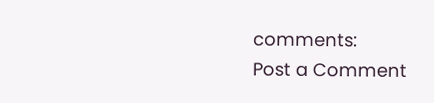comments:
Post a Comment